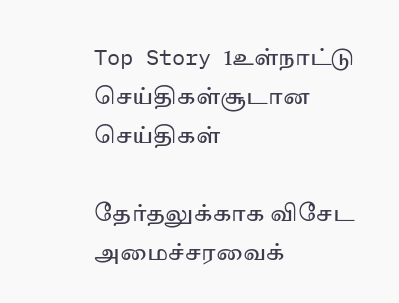Top Story 1உள்நாட்டு செய்திகள்சூடான செய்திகள்

தேர்தலுக்காக விசேட அமைச்சரவைக்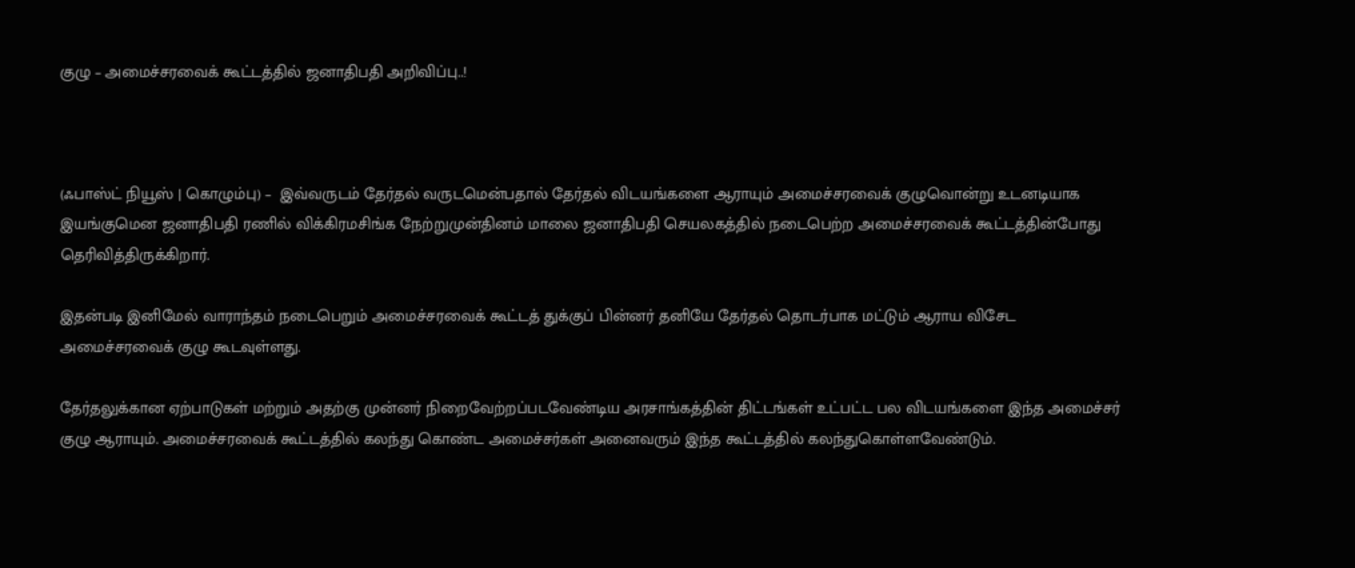குழு – அமைச்சரவைக் கூட்டத்தில் ஜனாதிபதி அறிவிப்பு..!



(ஃபாஸ்ட் நியூஸ் | கொழும்பு) –  இவ்வருடம் தேர்தல் வருடமென்பதால் தேர்தல் விடயங்களை ஆராயும் அமைச்சரவைக் குழுவொன்று உடனடியாக இயங்குமென ஜனாதிபதி ரணில் விக்கிரமசிங்க நேற்றுமுன்தினம் மாலை ஜனாதிபதி செயலகத்தில் நடைபெற்ற அமைச்சரவைக் கூட்டத்தின்போது தெரிவித்திருக்கிறார்.

இதன்படி இனிமேல் வாராந்தம் நடைபெறும் அமைச்சரவைக் கூட்டத் துக்குப் பின்னர் தனியே தேர்தல் தொடர்பாக மட்டும் ஆராய விசேட அமைச்சரவைக் குழு கூடவுள்ளது.

தேர்தலுக்கான ஏற்பாடுகள் மற்றும் அதற்கு முன்னர் நிறைவேற்றப்படவேண்டிய அரசாங்கத்தின் திட்டங்கள் உட்பட்ட பல விடயங்களை இந்த அமைச்சர் குழு ஆராயும். அமைச்சரவைக் கூட்டத்தில் கலந்து கொண்ட அமைச்சர்கள் அனைவரும் இந்த கூட்டத்தில் கலந்துகொள்ளவேண்டும்.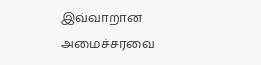இவ்வாறான அமைச்சரவை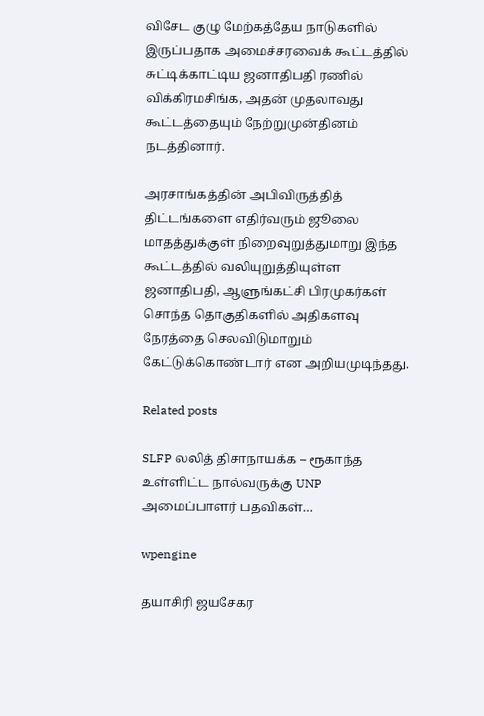விசேட குழு மேற்கத்தேய நாடுகளில் இருப்பதாக அமைச்சரவைக் கூட்டத்தில் சுட்டிக்காட்டிய ஜனாதிபதி ரணில் விக்கிரமசிங்க, அதன் முதலாவது கூட்டத்தையும் நேற்றுமுன்தினம் நடத்தினார்.

அரசாங்கத்தின் அபிவிருத்தித் திட்டங்களை எதிர்வரும் ஜூலை மாதத்துக்குள் நிறைவுறுத்துமாறு இந்த கூட்டத்தில் வலியுறுத்தியுள்ள ஜனாதிபதி, ஆளுங்கட்சி பிரமுகர்கள் சொந்த தொகுதிகளில் அதிகளவு நேரத்தை செலவிடுமாறும் கேட்டுக்கொண்டார் என அறியமுடிந்தது.

Related posts

SLFP லலித் திசாநாயக்க – ரூகாந்த உள்ளிட்ட நால்வருக்கு UNP அமைப்பாளர் பதவிகள்…

wpengine

தயாசிரி ஜயசேகர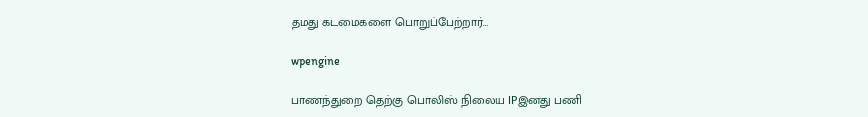தமது கடமைகளை பொறுப்பேற்றார்…

wpengine

பாணந்துறை தெற்கு பொலிஸ் நிலைய IPஇனது பணி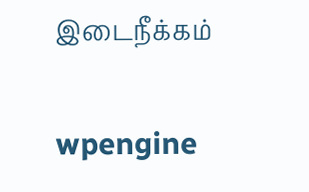இடைநீக்கம்

wpengine